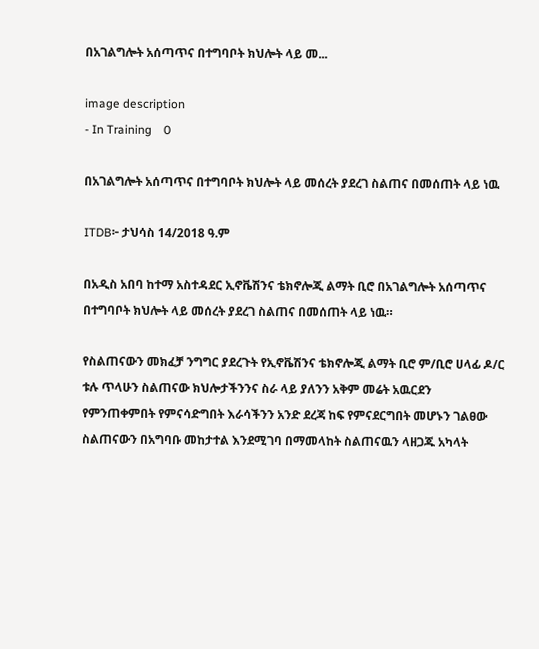በአገልግሎት አሰጣጥና በተግባቦት ክህሎት ላይ መ...

image description
- In Training    0

በአገልግሎት አሰጣጥና በተግባቦት ክህሎት ላይ መሰረት ያደረገ ስልጠና በመሰጠት ላይ ነዉ

ITDB፦ ታህሳስ 14/2018 ዓ.ም

በአዲስ አበባ ከተማ አስተዳደር ኢኖቬሽንና ቴክኖሎጂ ልማት ቢሮ በአገልግሎት አሰጣጥና በተግባቦት ክህሎት ላይ መሰረት ያደረገ ስልጠና በመሰጠት ላይ ነዉ።

የስልጠናውን መክፈቻ ንግግር ያደረጉት የኢኖቬሽንና ቴክኖሎጂ ልማት ቢሮ ም/ቢሮ ሀላፊ ዶ/ር ቱሉ ጥላሁን ስልጠናው ክህሎታችንንና ስራ ላይ ያለንን አቅም መሬት አዉርደን የምንጠቀምበት የምናሳድግበት እራሳችንን አንድ ደረጃ ከፍ የምናደርግበት መሆኑን ገልፀው ስልጠናውን በአግባቡ መከታተል እንደሚገባ በማመላከት ስልጠናዉን ላዘጋጁ አካላት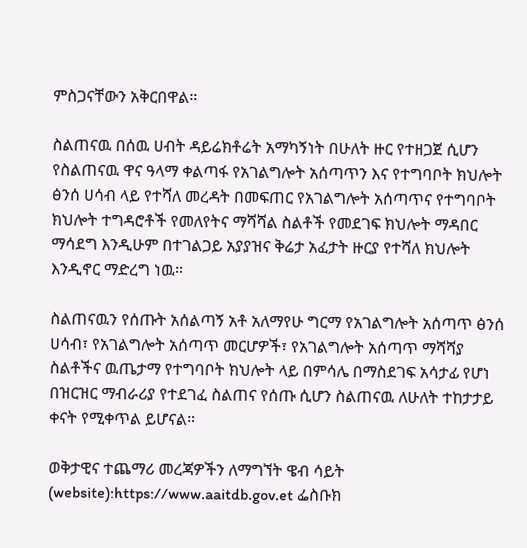ምስጋናቸውን አቅርበዋል።

ስልጠናዉ በሰዉ ሀብት ዳይሬክቶሬት አማካኝነት በሁለት ዙር የተዘጋጀ ሲሆን የስልጠናዉ ዋና ዓላማ ቀልጣፋ የአገልግሎት አሰጣጥን እና የተግባቦት ክህሎት ፅንሰ ሀሳብ ላይ የተሻለ መረዳት በመፍጠር የአገልግሎት አሰጣጥና የተግባቦት ክህሎት ተግዳሮቶች የመለየትና ማሻሻል ስልቶች የመደገፍ ክህሎት ማዳበር ማሳደግ እንዲሁም በተገልጋይ አያያዝና ቅሬታ አፈታት ዙርያ የተሻለ ክህሎት እንዲኖር ማድረግ ነዉ።

ስልጠናዉን የሰጡት አሰልጣኝ አቶ አለማየሁ ግርማ የአገልግሎት አሰጣጥ ፅንሰ ሀሳብ፣ የአገልግሎት አሰጣጥ መርሆዎች፣ የአገልግሎት አሰጣጥ ማሻሻያ ስልቶችና ዉጤታማ የተግባቦት ክህሎት ላይ በምሳሌ በማስደገፍ አሳታፊ የሆነ በዝርዝር ማብራሪያ የተደገፈ ስልጠና የሰጡ ሲሆን ስልጠናዉ ለሁለት ተከታታይ ቀናት የሚቀጥል ይሆናል።

ወቅታዊና ተጨማሪ መረጃዎችን ለማግኘት ዌብ ሳይት (website):https://www.aaitdb.gov.et ፌስቡክ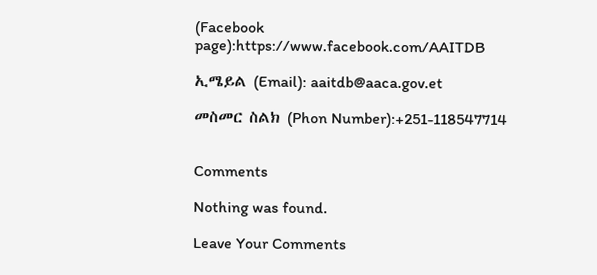(Facebook page):https://www.facebook.com/AAITDB

ኢሜይል (Email): aaitdb@aaca.gov.et

መስመር ስልክ (Phon Number):+251-118547714


Comments

Nothing was found.

Leave Your Comments